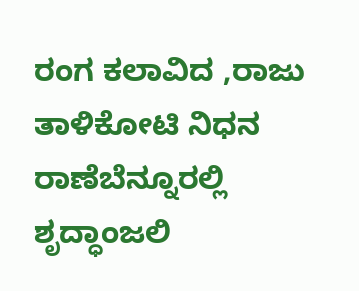ರಂಗ ಕಲಾವಿದ ,ರಾಜು ತಾಳಿಕೋಟಿ ನಿಧನ ರಾಣೆಬೆನ್ನೂರಲ್ಲಿ ಶೃದ್ಧಾಂಜಲಿ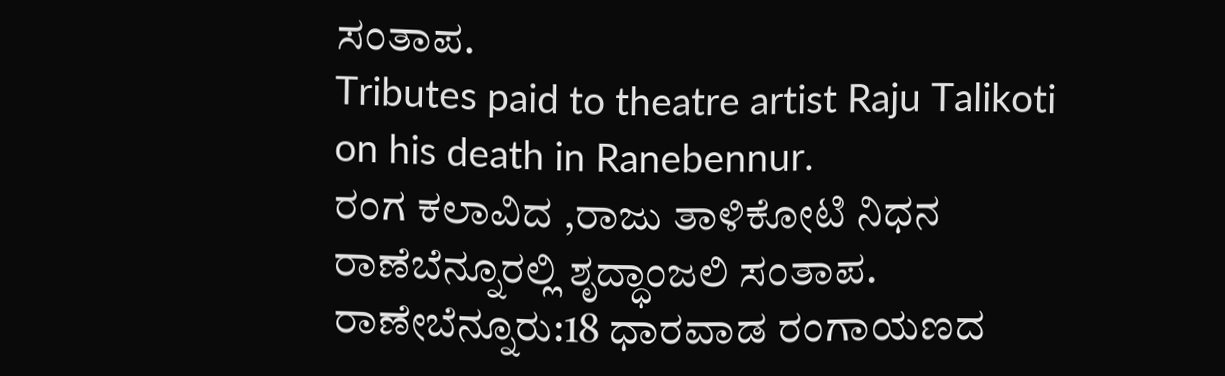ಸಂತಾಪ.
Tributes paid to theatre artist Raju Talikoti on his death in Ranebennur.
ರಂಗ ಕಲಾವಿದ ,ರಾಜು ತಾಳಿಕೋಟಿ ನಿಧನ ರಾಣೆಬೆನ್ನೂರಲ್ಲಿ ಶೃದ್ಧಾಂಜಲಿ ಸಂತಾಪ.
ರಾಣೇಬೆನ್ನೂರು:18 ಧಾರವಾಡ ರಂಗಾಯಣದ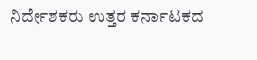ನಿರ್ದೇಶಕರು ಉತ್ತರ ಕರ್ನಾಟಕದ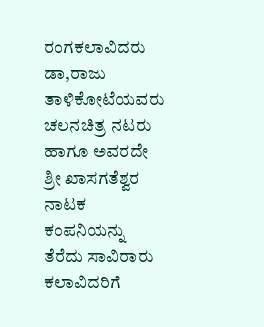ರಂಗಕಲಾವಿದರು ಡಾ,ರಾಜು ತಾಳಿಕೋಟೆಯವರು ಚಲನಚಿತ್ರ ನಟರು ಹಾಗೂ ಅವರದೇ ಶ್ರೀ ಖಾಸಗತೆಶ್ವರ ನಾಟಕ ಕಂಪನಿಯನ್ನು ತೆರೆದು ಸಾವಿರಾರು ಕಲಾವಿದರಿಗೆ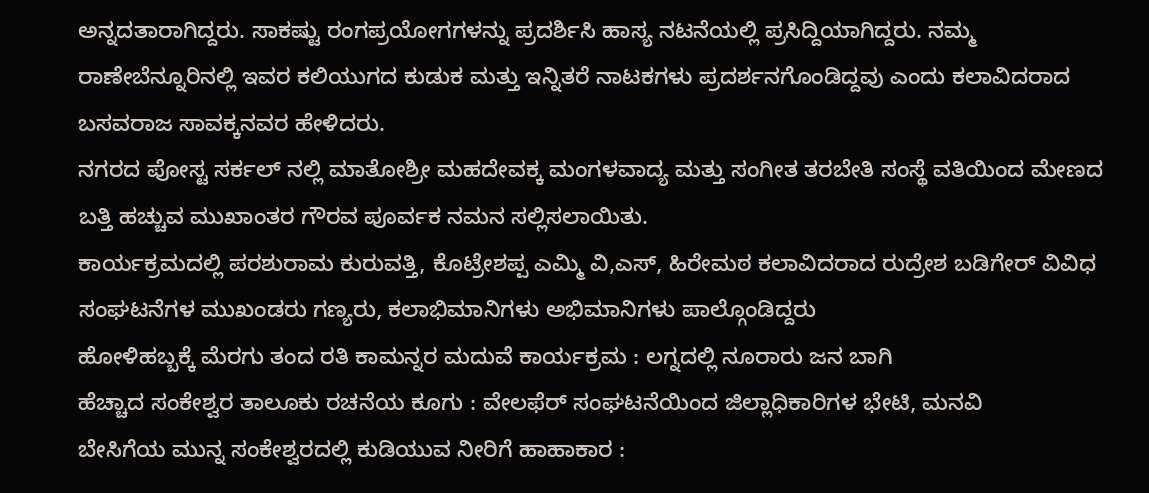ಅನ್ನದತಾರಾಗಿದ್ದರು. ಸಾಕಷ್ಟು ರಂಗಪ್ರಯೋಗಗಳನ್ನು ಪ್ರದರ್ಶಿಸಿ ಹಾಸ್ಯ ನಟನೆಯಲ್ಲಿ ಪ್ರಸಿದ್ದಿಯಾಗಿದ್ದರು. ನಮ್ಮ ರಾಣೇಬೆನ್ನೂರಿನಲ್ಲಿ ಇವರ ಕಲಿಯುಗದ ಕುಡುಕ ಮತ್ತು ಇನ್ನಿತರೆ ನಾಟಕಗಳು ಪ್ರದರ್ಶನಗೊಂಡಿದ್ದವು ಎಂದು ಕಲಾವಿದರಾದ ಬಸವರಾಜ ಸಾವಕ್ಕನವರ ಹೇಳಿದರು.
ನಗರದ ಪೋಸ್ಟ ಸರ್ಕಲ್ ನಲ್ಲಿ ಮಾತೋಶ್ರೀ ಮಹದೇವಕ್ಕ ಮಂಗಳವಾದ್ಯ ಮತ್ತು ಸಂಗೀತ ತರಬೇತಿ ಸಂಸ್ಥೆ ವತಿಯಿಂದ ಮೇಣದ ಬತ್ತಿ ಹಚ್ಚುವ ಮುಖಾಂತರ ಗೌರವ ಪೂರ್ವಕ ನಮನ ಸಲ್ಲಿಸಲಾಯಿತು.
ಕಾರ್ಯಕ್ರಮದಲ್ಲಿ ಪರಶುರಾಮ ಕುರುವತ್ತಿ, ಕೊಟ್ರೇಶಪ್ಪ ಎಮ್ಮಿ ವಿ,ಎಸ್, ಹಿರೇಮಠ ಕಲಾವಿದರಾದ ರುದ್ರೇಶ ಬಡಿಗೇರ್ ವಿವಿಧ ಸಂಘಟನೆಗಳ ಮುಖಂಡರು ಗಣ್ಯರು, ಕಲಾಭಿಮಾನಿಗಳು ಅಭಿಮಾನಿಗಳು ಪಾಲ್ಗೊಂಡಿದ್ದರು
ಹೋಳಿಹಬ್ಬಕ್ಕೆ ಮೆರಗು ತಂದ ರತಿ ಕಾಮನ್ನರ ಮದುವೆ ಕಾರ್ಯಕ್ರಮ : ಲಗ್ನದಲ್ಲಿ ನೂರಾರು ಜನ ಬಾಗಿ
ಹೆಚ್ಚಾದ ಸಂಕೇಶ್ವರ ತಾಲೂಕು ರಚನೆಯ ಕೂಗು : ವೇಲಫೆರ್ ಸಂಘಟನೆಯಿಂದ ಜಿಲ್ಲಾಧಿಕಾರಿಗಳ ಭೇಟಿ, ಮನವಿ
ಬೇಸಿಗೆಯ ಮುನ್ನ ಸಂಕೇಶ್ವರದಲ್ಲಿ ಕುಡಿಯುವ ನೀರಿಗೆ ಹಾಹಾಕಾರ :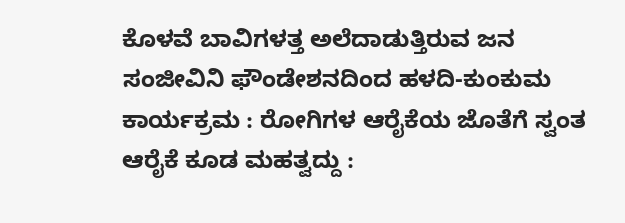ಕೊಳವೆ ಬಾವಿಗಳತ್ತ ಅಲೆದಾಡುತ್ತಿರುವ ಜನ
ಸಂಜೀವಿನಿ ಫೌಂಡೇಶನದಿಂದ ಹಳದಿ-ಕುಂಕುಮ ಕಾರ್ಯಕ್ರಮ : ರೋಗಿಗಳ ಆರೈಕೆಯ ಜೊತೆಗೆ ಸ್ವಂತ ಆರೈಕೆ ಕೂಡ ಮಹತ್ವದ್ದು :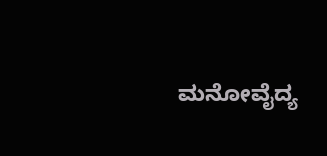ಮನೋವೈದ್ಯ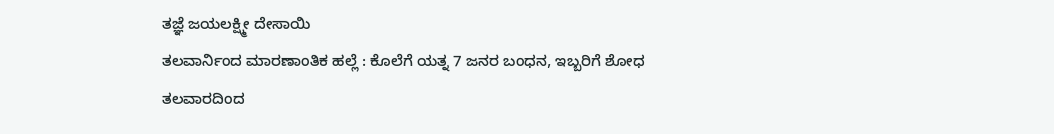ತಜ್ಞೆ ಜಯಲಕ್ಷ್ಮೀ ದೇಸಾಯಿ
ತಲವಾರ್ನಿಂದ ಮಾರಣಾಂತಿಕ ಹಲ್ಲೆ : ಕೊಲೆಗೆ ಯತ್ನ 7 ಜನರ ಬಂಧನ, ಇಬ್ಬರಿಗೆ ಶೋಧ
ತಲವಾರದಿಂದ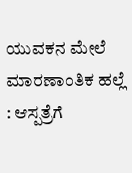ಯುವಕನ ಮೇಲೆ ಮಾರಣಾಂತಿಕ ಹಲ್ಲೆ : ಆಸ್ಪತ್ರೆಗೆ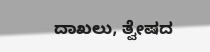ದಾಖಲು, ತ್ವೇಷದ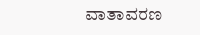ವಾತಾವರಣ